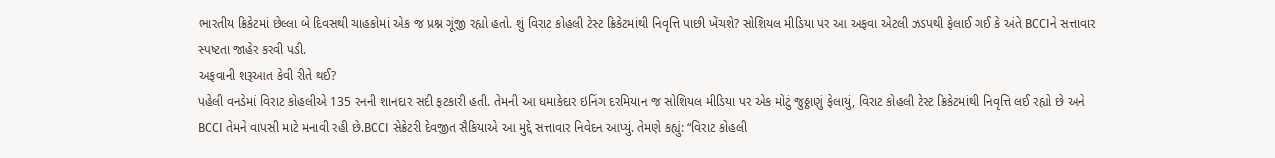ભારતીય ક્રિકેટમાં છેલ્લા બે દિવસથી ચાહકોમાં એક જ પ્રશ્ન ગૂંજી રહ્યો હતો. શું વિરાટ કોહલી ટેસ્ટ ક્રિકેટમાંથી નિવૃત્તિ પાછી ખેંચશે? સોશિયલ મીડિયા પર આ અફવા એટલી ઝડપથી ફેલાઈ ગઈ કે અંતે BCCIને સત્તાવાર સ્પષ્ટતા જાહેર કરવી પડી.
અફવાની શરૂઆત કેવી રીતે થઈ?
પહેલી વનડેમાં વિરાટ કોહલીએ 135 રનની શાનદાર સદી ફટકારી હતી. તેમની આ ધમાકેદાર ઇનિંગ દરમિયાન જ સોશિયલ મીડિયા પર એક મોટું જુઠ્ઠાણું ફેલાયું, વિરાટ કોહલી ટેસ્ટ ક્રિકેટમાંથી નિવૃત્તિ લઈ રહ્યો છે અને BCCI તેમને વાપસી માટે મનાવી રહી છે.BCCI સેક્રેટરી દેવજીત સૈકિયાએ આ મુદ્દે સત્તાવાર નિવેદન આપ્યું. તેમણે કહ્યું: “વિરાટ કોહલી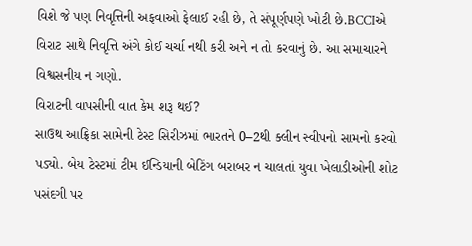વિશે જે પણ નિવૃત્તિની અફવાઓ ફેલાઈ રહી છે, તે સંપૂર્ણપણે ખોટી છે.BCCIએ વિરાટ સાથે નિવૃત્તિ અંગે કોઈ ચર્ચા નથી કરી અને ન તો કરવાનું છે. આ સમાચારને વિશ્વસનીય ન ગણો.
વિરાટની વાપસીની વાત કેમ શરૂ થઈ?
સાઉથ આફ્રિકા સામેની ટેસ્ટ સિરીઝમાં ભારતને 0–2થી ક્લીન સ્વીપનો સામનો કરવો પડ્યો. બેય ટેસ્ટમાં ટીમ ઈન્ડિયાની બેટિંગ બરાબર ન ચાલતાં યુવા ખેલાડીઓની શોટ પસંદગી પર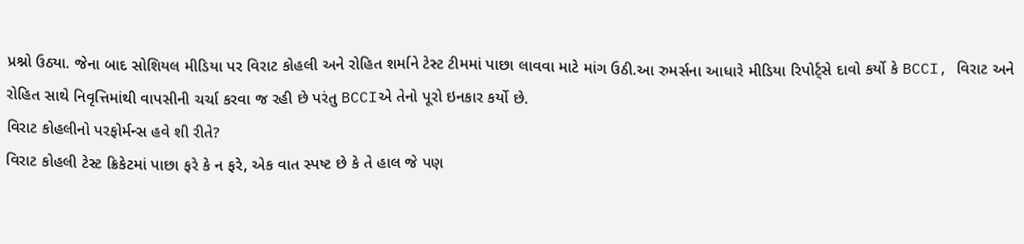પ્રશ્નો ઉઠ્યા. જેના બાદ સોશિયલ મીડિયા પર વિરાટ કોહલી અને રોહિત શર્માને ટેસ્ટ ટીમમાં પાછા લાવવા માટે માંગ ઉઠી.આ રુમર્સના આધારે મીડિયા રિપોર્ટ્સે દાવો કર્યો કે BCCI, વિરાટ અને રોહિત સાથે નિવૃત્તિમાંથી વાપસીની ચર્ચા કરવા જ રહી છે પરંતુ BCCIએ તેનો પૂરો ઇનકાર કર્યો છે.
વિરાટ કોહલીનો પરફોર્મન્સ હવે શી રીતે?
વિરાટ કોહલી ટેસ્ટ ક્રિકેટમાં પાછા ફરે કે ન ફરે, એક વાત સ્પષ્ટ છે કે તે હાલ જે પણ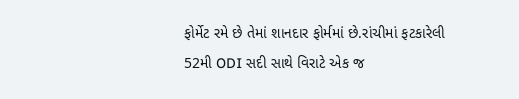ફોર્મેટ રમે છે તેમાં શાનદાર ફોર્મમાં છે.રાંચીમાં ફટકારેલી 52મી ODI સદી સાથે વિરાટે એક જ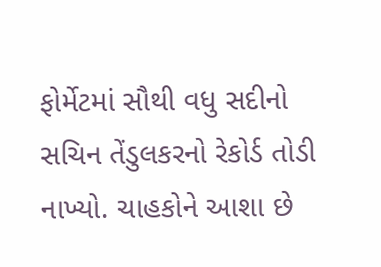ફોર્મેટમાં સૌથી વધુ સદીનો સચિન તેંડુલકરનો રેકોર્ડ તોડી નાખ્યો. ચાહકોને આશા છે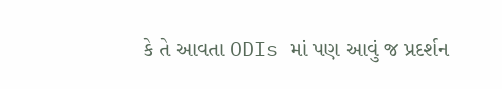કે તે આવતા ODIs માં પણ આવું જ પ્રદર્શન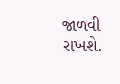જાળવી રાખશે.